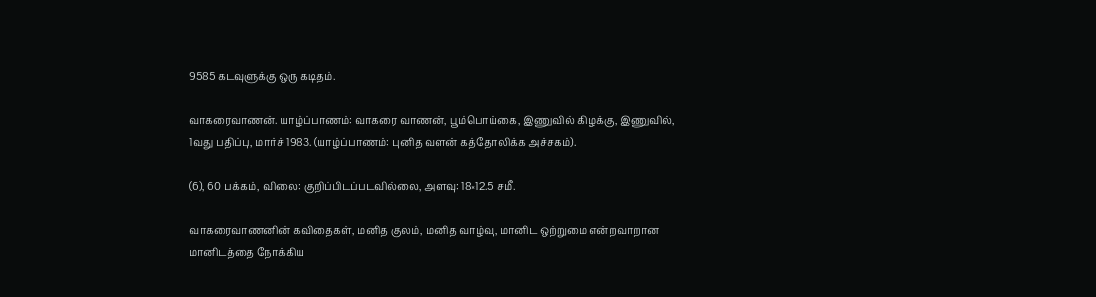9585 கடவுளுக்கு ஒரு கடிதம்.

வாகரைவாணன். யாழ்ப்பாணம்: வாகரை வாணன், பூம்பொய்கை, இணுவில் கிழக்கு, இணுவில், 1வது பதிப்பு, மார்ச் 1983. (யாழ்ப்பாணம்: புனித வளன் கத்தோலிக்க அச்சகம்).

(6), 60 பக்கம், விலை: குறிப்பிடப்படவில்லை, அளவு: 18×12.5 சமீ.

வாகரைவாணனின் கவிதைகள், மனித குலம், மனித வாழ்வு, மானிட ஒற்றுமை என்றவாறான மானிடத்தை நோக்கிய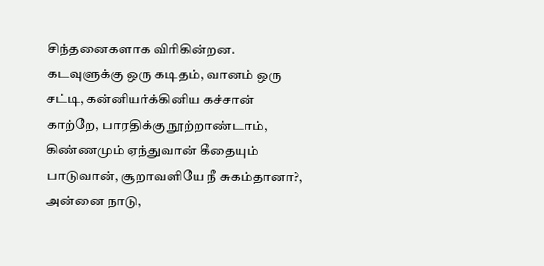சிந்தனைகளாக விரிகின்றன. கடவுளுக்கு ஒரு கடிதம், வானம் ஒரு சட்டி, கன்னியர்க்கினிய கச்சான் காற்றே, பாரதிக்கு நூற்றாண்டாம், கிண்ணமும் ஏந்துவான் கீதையும் பாடுவான், சூறாவளியே நீ சுகம்தானா?, அன்னை நாடு,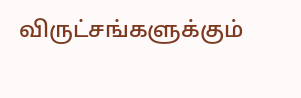விருட்சங்களுக்கும்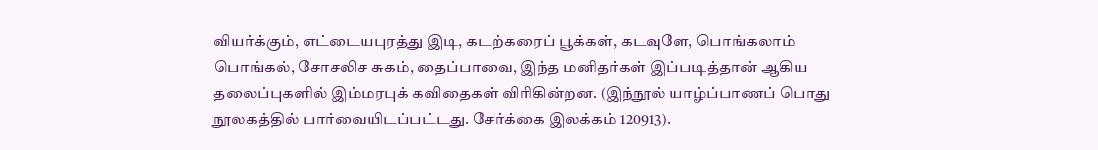வியர்க்கும், எட்டையபுரத்து இடி, கடற்கரைப் பூக்கள், கடவுளே, பொங்கலாம் பொங்கல், சோசலிச சுகம், தைப்பாவை, இந்த மனிதர்கள் இப்படித்தான் ஆகிய தலைப்புகளில் இம்மரபுக் கவிதைகள் விரிகின்றன. (இந்நூல் யாழ்ப்பாணப் பொது நூலகத்தில் பார்வையிடப்பட்டது. சேர்க்கை இலக்கம் 120913).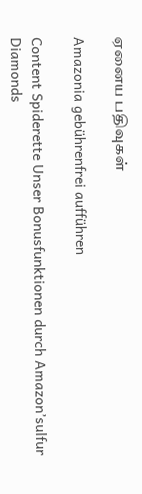ஏனைய பதிவுகள்

Amazonia gebührenfrei aufführen

Content Spiderette Unser Bonusfunktionen durch Amazon’sulfur Diamonds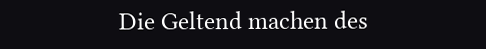Die Geltend machen des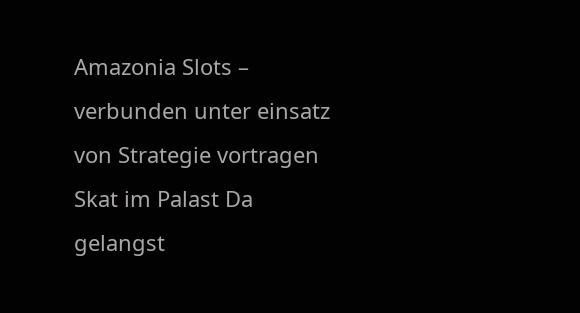Amazonia Slots – verbunden unter einsatz von Strategie vortragen Skat im Palast Da gelangst